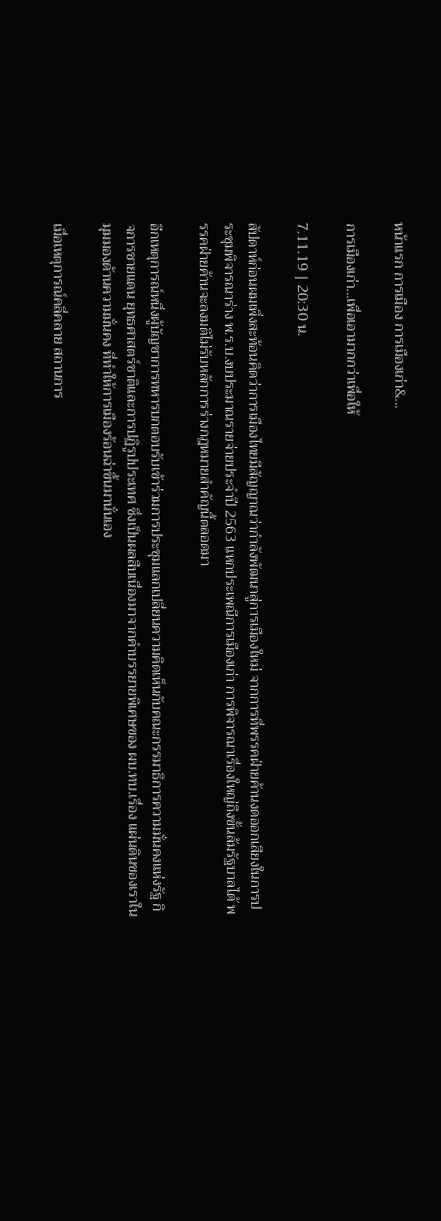หน้าแรก การเมือง การเมืองเก่า&...

การเมืองเก่า…เพื่อเอามากกว่าเพื่อให้

7.11.19 | 20:30 น.

สัปดาห์ก่อนผมเพิ่งสะท้อนคิดว่าการเมืองไทยมีสัญญาณว่ากำลังพัฒนาสู่การเมืองใหม่ จากการที่พรรคฝ่ายค้านงดออกเสียงในการประชุมพิจารณาร่าง พ.ร.บ.งบประมาณรายจ่ายประจำปี 2563 แหกประเพณีการเมืองเก่า การพิจารณาเรื่องใหญ่ถึงขั้นล้มรัฐบาลได้ พรรคฝ่ายค้านจะลงมติไม่รับหลักการร่างกฎหมายสำคัญนี้ตลอดมา

อีกเหตุการณ์หนึ่งผู้บัญชาการทหารบกตอบรับเข้าร่วมการประชุมแลกเปลี่ยนความคิดเห็นกับคณะกรรมาธิการความมั่นคงแห่งรัฐ กิจการชายแดน ยุทธศาสตร์ชาติและการปฏิรูปประเทศ ซึ่งเป็นผลสืบเนื่องมาจากคำบรรยายพิเศษของ ผบ.ทบ.เรื่อง แผ่นดินของเราในมุมมองด้านความมั่นคง ที่ทำให้การเมืองร้อนฉ่าขึ้นมานั่นเอง

เมื่อเหตุการณ์คลี่คลาย สถานการ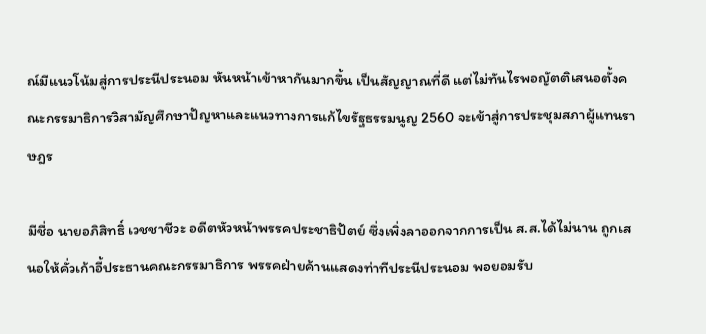ณ์มีแนวโน้มสู่การประนีประนอม หันหน้าเข้าหากันมากขึ้น เป็นสัญญาณที่ดี แต่ไม่ทันไรพอญัตติเสนอตั้งคณะกรรมาธิการวิสามัญศึกษาปัญหาและแนวทางการแก้ไขรัฐธรรมนูญ 2560 จะเข้าสู่การประชุมสภาผู้แทนราษฎร

มีชื่อ นายอภิสิทธิ์ เวชชาชีวะ อดีตหัวหน้าพรรคประชาธิปัตย์ ซึ่งเพิ่งลาออกจากการเป็น ส.ส.ได้ไม่นาน ถูกเสนอให้คั่วเก้าอี้ประธานคณะกรรมาธิการ พรรคฝ่ายค้านแสดงท่าทีประนีประนอม พอยอมรับ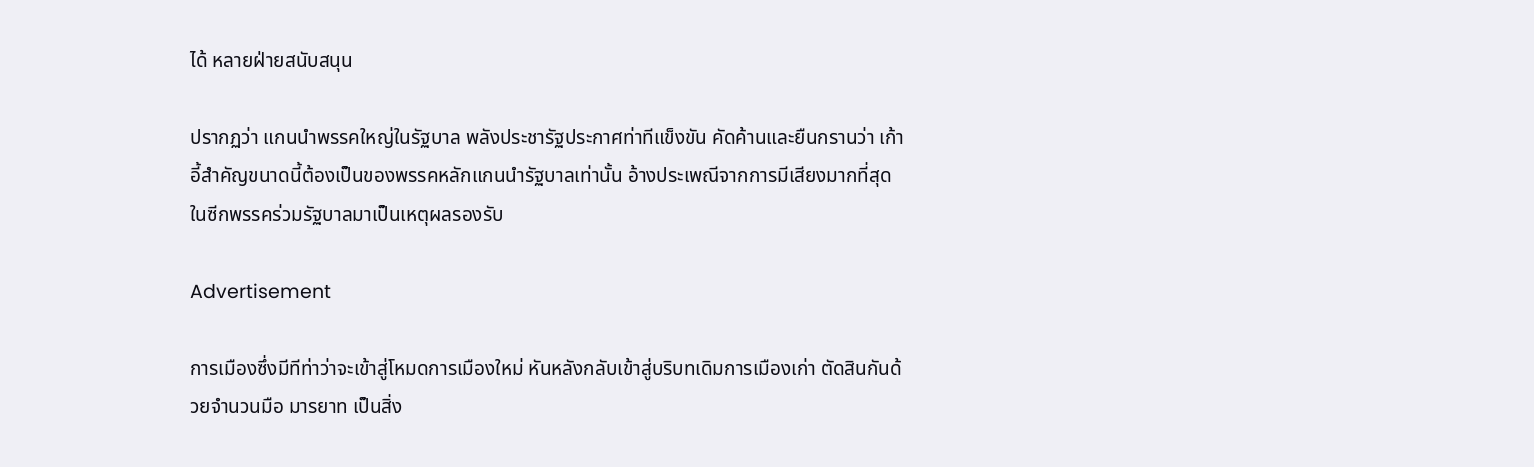ได้ หลายฝ่ายสนับสนุน

ปรากฏว่า แกนนำพรรคใหญ่ในรัฐบาล พลังประชารัฐประกาศท่าทีแข็งขัน คัดค้านและยืนกรานว่า เก้าอี้สำคัญขนาดนี้ต้องเป็นของพรรคหลักแกนนำรัฐบาลเท่านั้น อ้างประเพณีจากการมีเสียงมากที่สุดในซีกพรรคร่วมรัฐบาลมาเป็นเหตุผลรองรับ

Advertisement

การเมืองซึ่งมีทีท่าว่าจะเข้าสู่โหมดการเมืองใหม่ หันหลังกลับเข้าสู่บริบทเดิมการเมืองเก่า ตัดสินกันด้วยจำนวนมือ มารยาท เป็นสิ่ง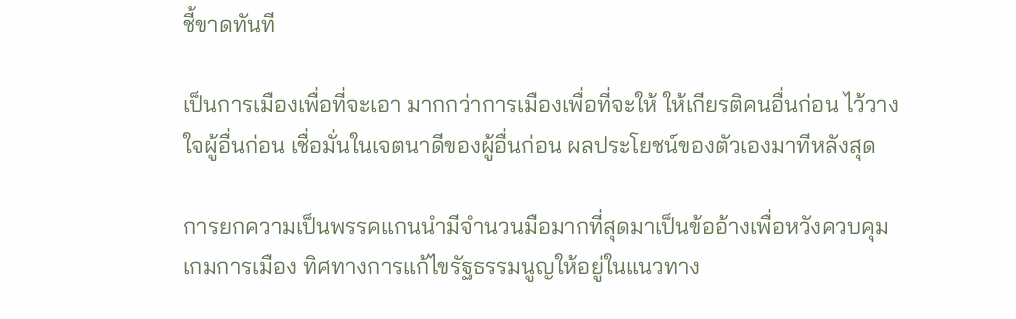ชี้ขาดทันที

เป็นการเมืองเพื่อที่จะเอา มากกว่าการเมืองเพื่อที่จะให้ ให้เกียรติคนอื่นก่อน ไว้วางใจผู้อื่นก่อน เชื่อมั่นในเจตนาดีของผู้อื่นก่อน ผลประโยชน์ของตัวเองมาทีหลังสุด

การยกความเป็นพรรคแกนนำมีจำนวนมือมากที่สุดมาเป็นข้ออ้างเพื่อหวังควบคุมเกมการเมือง ทิศทางการแก้ไขรัฐธรรมนูญให้อยู่ในแนวทาง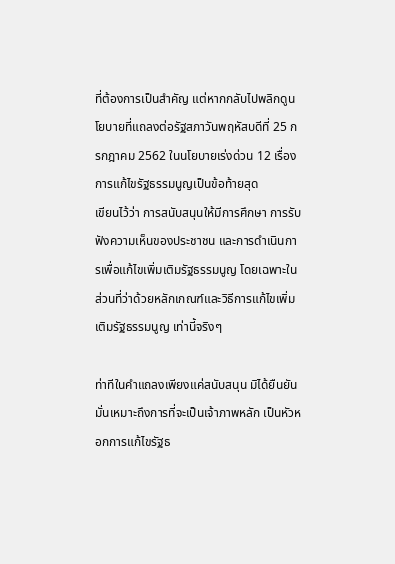ที่ต้องการเป็นสำคัญ แต่หากกลับไปพลิกดูนโยบายที่แถลงต่อรัฐสภาวันพฤหัสบดีที่ 25 กรกฎาคม 2562 ในนโยบายเร่งด่วน 12 เรื่อง การแก้ไขรัฐธรรมนูญเป็นข้อท้ายสุด
เขียนไว้ว่า การสนับสนุนให้มีการศึกษา การรับฟังความเห็นของประชาชน และการดำเนินการเพื่อแก้ไขเพิ่มเติมรัฐธรรมนูญ โดยเฉพาะในส่วนที่ว่าด้วยหลักเกณฑ์และวิธีการแก้ไขเพิ่มเติมรัฐธรรมนูญ เท่านี้จริงๆ

ท่าทีในคำแถลงเพียงแค่สนับสนุน มิได้ยืนยันมั่นเหมาะถึงการที่จะเป็นเจ้าภาพหลัก เป็นหัวหอกการแก้ไขรัฐธ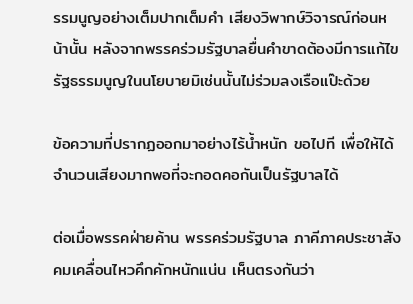รรมนูญอย่างเต็มปากเต็มคำ เสียงวิพากษ์วิจารณ์ก่อนหน้านั้น หลังจากพรรคร่วมรัฐบาลยื่นคำขาดต้องมีการแก้ไขรัฐธรรมนูญในนโยบายมิเช่นนั้นไม่ร่วมลงเรือแป๊ะด้วย

ข้อความที่ปรากฏออกมาอย่างไร้น้ำหนัก ขอไปที เพื่อให้ได้จำนวนเสียงมากพอที่จะกอดคอกันเป็นรัฐบาลได้

ต่อเมื่อพรรคฝ่ายค้าน พรรคร่วมรัฐบาล ภาคีภาคประชาสังคมเคลื่อนไหวคึกคักหนักแน่น เห็นตรงกันว่า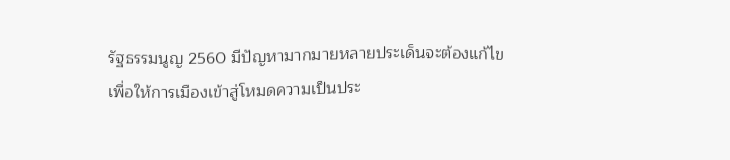รัฐธรรมนูญ 2560 มีปัญหามากมายหลายประเด็นจะต้องแก้ไข เพื่อให้การเมืองเข้าสู่โหมดความเป็นประ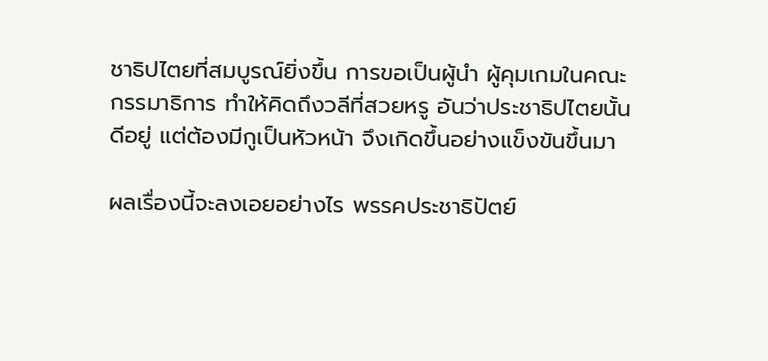ชาธิปไตยที่สมบูรณ์ยิ่งขึ้น การขอเป็นผู้นำ ผู้คุมเกมในคณะกรรมาธิการ ทำให้คิดถึงวลีที่สวยหรู อันว่าประชาธิปไตยนั้นดีอยู่ แต่ต้องมีกูเป็นหัวหน้า จึงเกิดขึ้นอย่างแข็งขันขึ้นมา

ผลเรื่องนี้จะลงเอยอย่างไร พรรคประชาธิปัตย์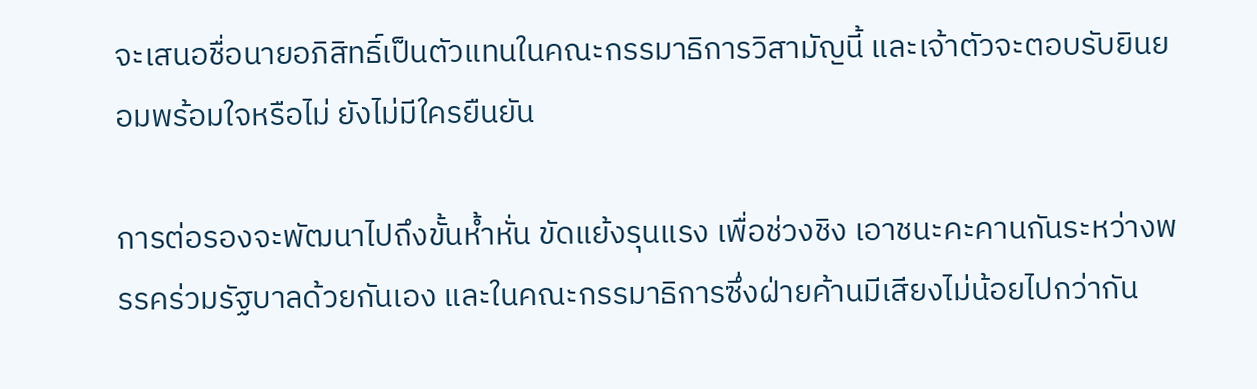จะเสนอชื่อนายอภิสิทธิ์เป็นตัวแทนในคณะกรรมาธิการวิสามัญนี้ และเจ้าตัวจะตอบรับยินยอมพร้อมใจหรือไม่ ยังไม่มีใครยืนยัน

การต่อรองจะพัฒนาไปถึงขั้นห้ำหั่น ขัดแย้งรุนแรง เพื่อช่วงชิง เอาชนะคะคานกันระหว่างพรรคร่วมรัฐบาลด้วยกันเอง และในคณะกรรมาธิการซึ่งฝ่ายค้านมีเสียงไม่น้อยไปกว่ากัน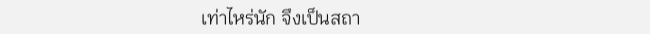เท่าไหร่นัก จึงเป็นสถา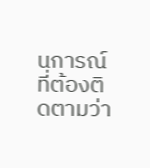นการณ์ที่ต้องติดตามว่า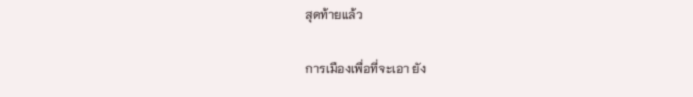สุดท้ายแล้ว

การเมืองเพื่อที่จะเอา ยัง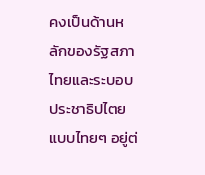คงเป็นด้านหลักของรัฐสภาไทยและระบอบประชาธิปไตยแบบไทยๆ อยู่ต่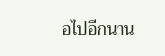อไปอีกนาน